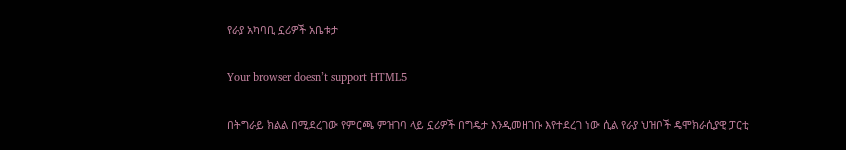የራያ አካባቢ ኗሪዎች አቤቱታ

Your browser doesn’t support HTML5

በትግራይ ክልል በሚደረገው የምርጫ ምዝገባ ላይ ኗሪዎች በግዴታ እንዲመዘገቡ እየተደረገ ነው ሲል የራያ ህዝቦች ዴሞክራሲያዊ ፓርቲ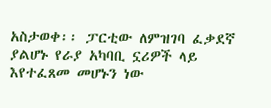አስታወቀ፡፡ ፓርቲው ለምዝገባ ፈቃደኛ ያልሆኑ የራያ አካባቢ ኗሪዎች ላይ እየተፈጸመ መሆኑን ነው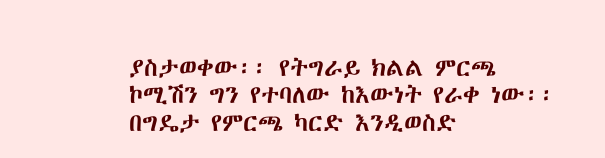ያስታወቀው፡፡ የትግራይ ክልል ምርጫ ኮሚሽን ግን የተባለው ከእውነት የራቀ ነው፡፡ በግዴታ የምርጫ ካርድ እንዲወስድ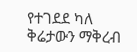የተገደደ ካለ ቅሬታውን ማቅረብ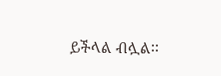ይችላል ብሏል፡፡